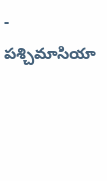- పశ్చిమాసియా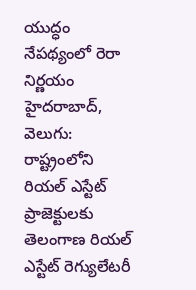యుద్ధం నేపథ్యంలో రెరా నిర్ణయం
హైదరాబాద్, వెలుగు: రాష్ట్రంలోని రియల్ ఎస్టేట్ ప్రాజెక్టులకు తెలంగాణ రియల్ ఎస్టేట్ రెగ్యులేటరీ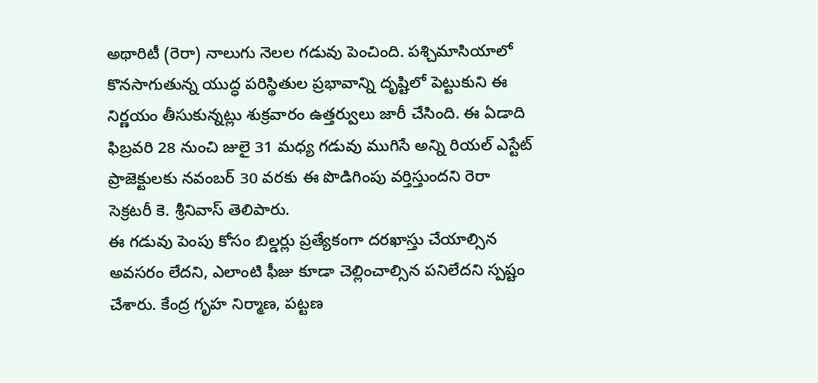అథారిటీ (రెరా) నాలుగు నెలల గడువు పెంచింది. పశ్చిమాసియాలో కొనసాగుతున్న యుద్ధ పరిస్థితుల ప్రభావాన్ని దృష్టిలో పెట్టుకుని ఈ నిర్ణయం తీసుకున్నట్లు శుక్రవారం ఉత్తర్వులు జారీ చేసింది. ఈ ఏడాది ఫిబ్రవరి 28 నుంచి జులై 31 మధ్య గడువు ముగిసే అన్ని రియల్ ఎస్టేట్ ప్రాజెక్టులకు నవంబర్ 30 వరకు ఈ పొడిగింపు వర్తిస్తుందని రెరా సెక్రటరీ కె. శ్రీనివాస్ తెలిపారు.
ఈ గడువు పెంపు కోసం బిల్డర్లు ప్రత్యేకంగా దరఖాస్తు చేయాల్సిన అవసరం లేదని, ఎలాంటి ఫీజు కూడా చెల్లించాల్సిన పనిలేదని స్పష్టం చేశారు. కేంద్ర గృహ నిర్మాణ, పట్టణ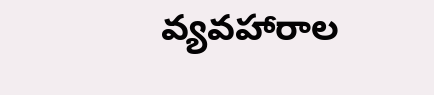వ్యవహారాల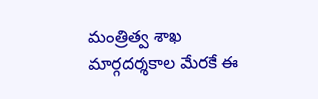మంత్రిత్వ శాఖ మార్గదర్శకాల మేరకే ఈ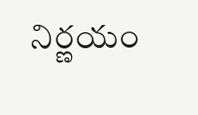నిర్ణయం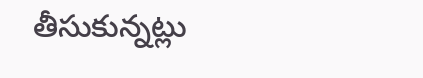తీసుకున్నట్లు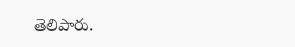తెలిపారు.